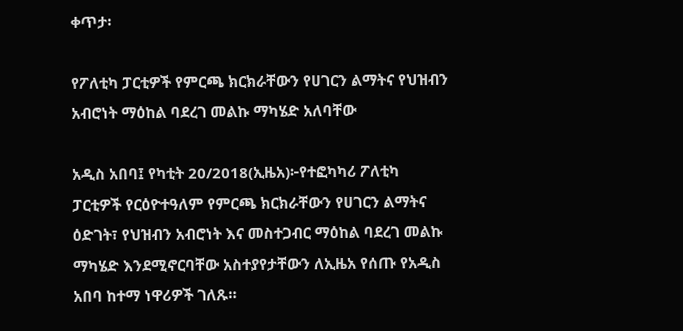ቀጥታ፡

የፖለቲካ ፓርቲዎች የምርጫ ክርክራቸውን የሀገርን ልማትና የህዝብን አብሮነት ማዕከል ባደረገ መልኩ ማካሄድ አለባቸው

አዲስ አበባ፤ የካቲት 20/2018(ኢዜአ)፦የተፎካካሪ ፖለቲካ ፓርቲዎች የርዕዮተዓለም የምርጫ ክርክራቸውን የሀገርን ልማትና ዕድገት፣ የህዝብን አብሮነት እና መስተጋብር ማዕከል ባደረገ መልኩ ማካሄድ እንደሚኖርባቸው አስተያየታቸውን ለኢዜአ የሰጡ የአዲስ አበባ ከተማ ነዋሪዎች ገለጹ።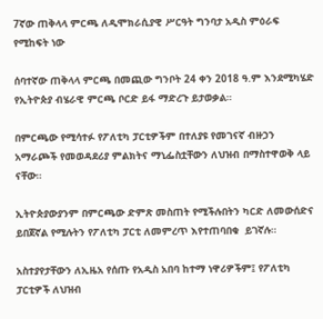7ኛው ጠቅላላ ምርጫ ለዲሞክራሲያዊ ሥርዓት ግንባታ አዲስ ምዕራፍ የሚከፍት ነው

ሰባተኛው ጠቅላላ ምርጫ በመጪው ግንቦት 24 ቀን 2018 ዓ.ም እንደሚካሄድ የኢትዮጵያ ብሄራዊ ምርጫ ቦርድ ይፋ ማድረጉ ይታወቃል።

በምርጫው የሚሳተፉ የፖለቲካ ፓርቲዎችም በተለያዩ የመገናኛ ብዙኃን አማራጮች የመወዳደሪያ ምልክትና ማኒፌስቷቸውን ለህዝብ በማስተዋወቅ ላይ ናቸው።

ኢትዮጵያውያንም በምርጫው ድምጽ መስጠት የሚችሉበትን ካርድ ለመውሰድና ይበጀኛል የሚሉትን የፖለቲካ ፓርቲ ለመምረጥ እየተጠባበቁ  ይገኛሉ።

አስተያየታቸውን ለኢዜአ የሰጡ የአዲስ አበባ ከተማ ነዋሪዎችም፤ የፖለቲካ ፓርቲዎች ለህዝብ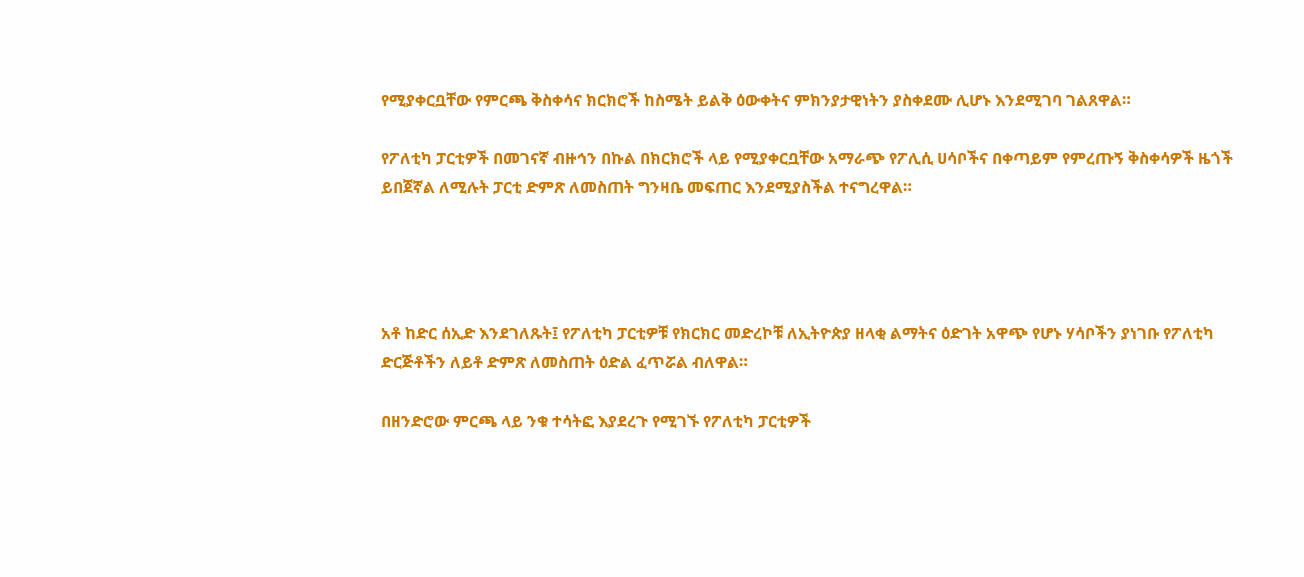የሚያቀርቧቸው የምርጫ ቅስቀሳና ክርክሮች ከስሜት ይልቅ ዕውቀትና ምክንያታዊነትን ያስቀደሙ ሊሆኑ እንደሚገባ ገልጸዋል።

የፖለቲካ ፓርቲዎች በመገናኛ ብዙኅን በኩል በክርክሮች ላይ የሚያቀርቧቸው አማራጭ የፖሊሲ ሀሳቦችና በቀጣይም የምረጡኝ ቅስቀሳዎች ዜጎች ይበጀኛል ለሚሉት ፓርቲ ድምጽ ለመስጠት ግንዛቤ መፍጠር እንደሚያስችል ተናግረዋል።




አቶ ከድር ሰኢድ እንደገለጹት፤ የፖለቲካ ፓርቲዎቹ የክርክር መድረኮቹ ለኢትዮጵያ ዘላቂ ልማትና ዕድገት አዋጭ የሆኑ ሃሳቦችን ያነገቡ የፖለቲካ ድርጅቶችን ለይቶ ድምጽ ለመስጠት ዕድል ፈጥሯል ብለዋል።

በዘንድሮው ምርጫ ላይ ንቁ ተሳትፎ እያደረጉ የሚገኙ የፖለቲካ ፓርቲዎች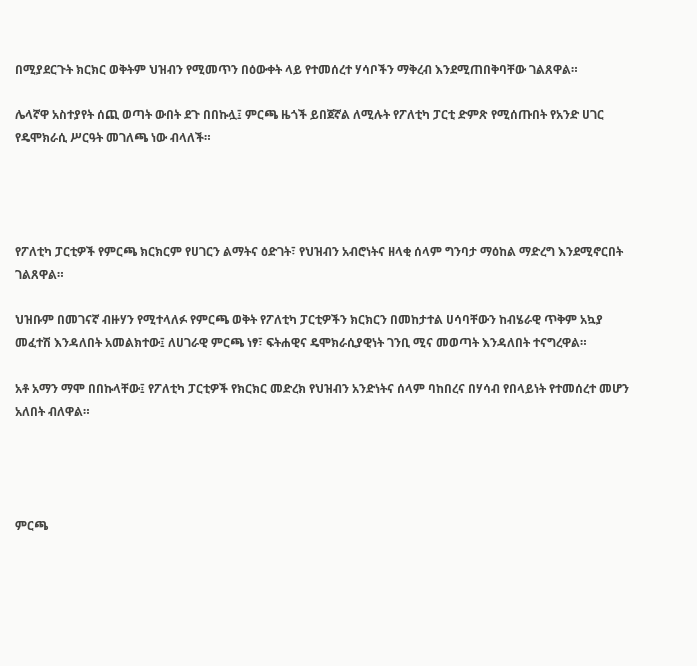በሚያደርጉት ክርክር ወቅትም ህዝብን የሚመጥን በዕውቀት ላይ የተመሰረተ ሃሳቦችን ማቅረብ እንደሚጠበቅባቸው ገልጸዋል።

ሌላኛዋ አስተያየት ሰጪ ወጣት ውበት ደጉ በበኩሏ፤ ምርጫ ዜጎች ይበጀኛል ለሚሉት የፖለቲካ ፓርቲ ድምጽ የሚሰጡበት የአንድ ሀገር የዴሞክራሲ ሥርዓት መገለጫ ነው ብላለች።




የፖለቲካ ፓርቲዎች የምርጫ ክርክርም የሀገርን ልማትና ዕድገት፣ የህዝብን አብሮነትና ዘላቂ ሰላም ግንባታ ማዕከል ማድረግ እንደሚኖርበት ገልጸዋል።

ህዝቡም በመገናኛ ብዙሃን የሚተላለፉ የምርጫ ወቅት የፖለቲካ ፓርቲዎችን ክርክርን በመከታተል ሀሳባቸውን ከብሄራዊ ጥቅም አኳያ መፈተሽ እንዳለበት አመልክተው፤ ለሀገራዊ ምርጫ ነፃ፣ ፍትሐዊና ዴሞክራሲያዊነት ገንቢ ሚና መወጣት እንዳለበት ተናግረዋል።

አቶ አማን ማሞ በበኩላቸው፤ የፖለቲካ ፓርቲዎች የክርክር መድረክ የህዝብን አንድነትና ሰላም ባከበረና በሃሳብ የበላይነት የተመሰረተ መሆን አለበት ብለዋል።




ምርጫ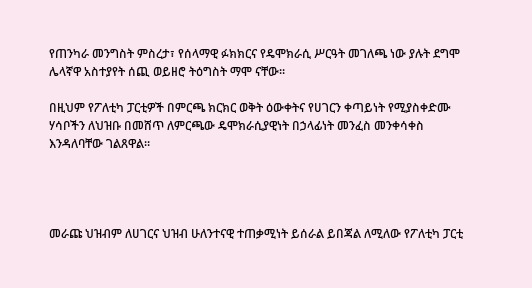የጠንካራ መንግስት ምስረታ፣ የሰላማዊ ፉክክርና የዴሞክራሲ ሥርዓት መገለጫ ነው ያሉት ደግሞ ሌላኛዋ አስተያየት ሰጪ ወይዘሮ ትዕግስት ማሞ ናቸው።

በዚህም የፖለቲካ ፓርቲዎች በምርጫ ክርክር ወቅት ዕውቀትና የሀገርን ቀጣይነት የሚያስቀድሙ ሃሳቦችን ለህዝቡ በመሸጥ ለምርጫው ዴሞክራሲያዊነት በኃላፊነት መንፈስ መንቀሳቀስ እንዳለባቸው ገልጸዋል።




መራጩ ህዝብም ለሀገርና ህዝብ ሁለንተናዊ ተጠቃሚነት ይሰራል ይበጃል ለሚለው የፖለቲካ ፓርቲ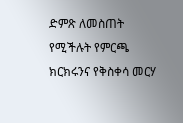ድምጽ ለመስጠት የሚችሉት የምርጫ ክርክሩንና የቅስቀሳ መርሃ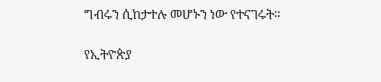ግብሩን ሲከታተሉ መሆኑን ነው የተናገሩት።

የኢትዮጵያ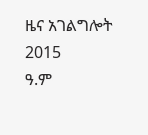ዜና አገልግሎት
2015
ዓ.ም